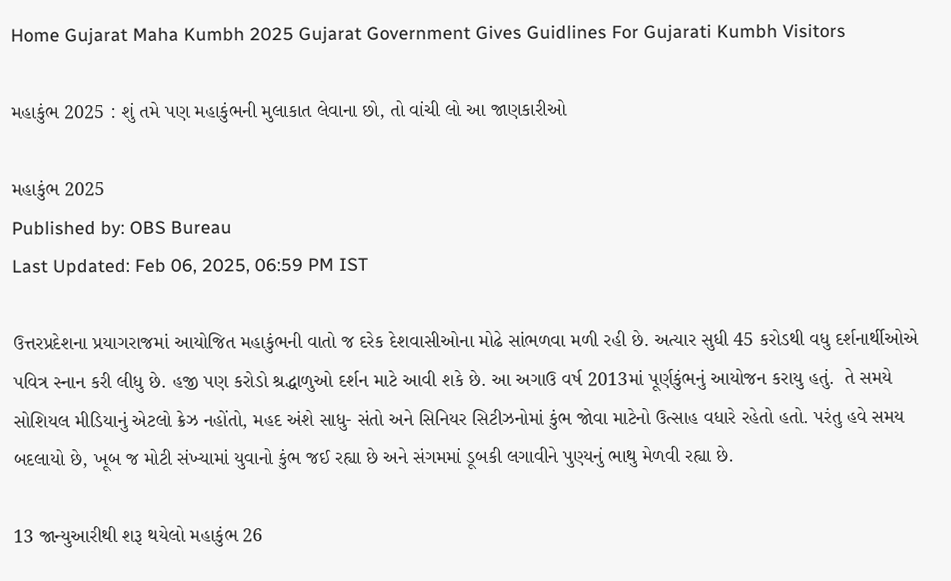Home Gujarat Maha Kumbh 2025 Gujarat Government Gives Guidlines For Gujarati Kumbh Visitors

મહાકુંભ 2025 : શું તમે પણ મહાકુંભની મુલાકાત લેવાના છો, તો વાંચી લો આ જાણકારીઓ

મહાકુંભ 2025
Published by: OBS Bureau
Last Updated: Feb 06, 2025, 06:59 PM IST

ઉત્તરપ્રદેશના પ્રયાગરાજમાં આયોજિત મહાકુંભની વાતો જ દરેક દેશવાસીઓના મોઢે સાંભળવા મળી રહી છે. અત્યાર સુધી 45 કરોડથી વધુ દર્શનાર્થીઓએ પવિત્ર સ્નાન કરી લીધુ છે. હજી પણ કરોડો શ્રદ્ધાળુઓ દર્શન માટે આવી શકે છે. આ અગાઉ વર્ષ 2013માં પૂર્ણકુંભનું આયોજન કરાયુ હતું.  તે સમયે સોશિયલ મીડિયાનું એટલો ક્રેઝ નહોંતો, મહદ અંશે સાધુ- સંતો અને સિનિયર સિટીઝનોમાં કુંભ જોવા માટેનો ઉત્સાહ વધારે રહેતો હતો. પરંતુ હવે સમય બદલાયો છે, ખૂબ જ મોટી સંખ્યામાં યુવાનો કુંભ જઈ રહ્યા છે અને સંગમમાં ડૂબકી લગાવીને પુણ્યનું ભાથુ મેળવી રહ્યા છે.

13 જાન્યુઆરીથી શરૂ થયેલો મહાકુંભ 26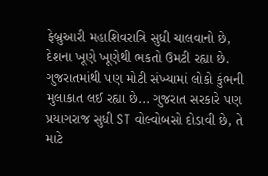ફેબ્રુઆરી મહાશિવરાત્રિ સુધી ચાલવાનો છે, દેશના ખૂણે ખૂણેથી ભકતો ઉમટી રહ્યા છે. ગુજરાતમાંથી પણ મોટી સંખ્યામાં લોકો કુંભની મુલાકાત લઈ રહ્યા છે... ગુજરાત સરકારે પણ પ્રયાગરાજ સુધી ST વોલ્વોબસો દોડાવી છે, તે માટે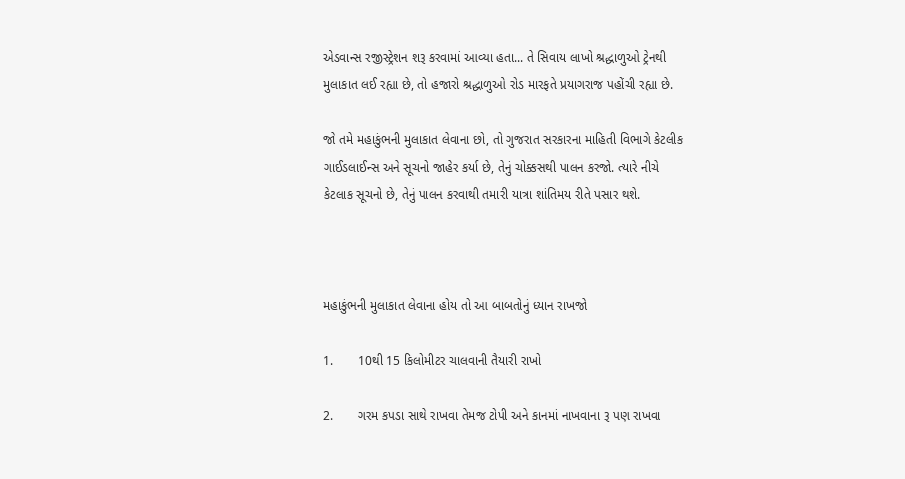એડવાન્સ રજીસ્ટ્રેશન શરૂ કરવામાં આવ્યા હતા... તે સિવાય લાખો શ્રદ્ધાળુઓ ટ્રેનથી મુલાકાત લઈ રહ્યા છે, તો હજારો શ્રદ્ધાળુઓ રોડ મારફતે પ્રયાગરાજ પહોંચી રહ્યા છે.

જો તમે મહાકુંભની મુલાકાત લેવાના છો, તો ગુજરાત સરકારના માહિતી વિભાગે કેટલીક ગાઈડલાઈન્સ અને સૂચનો જાહેર કર્યા છે, તેનું ચોક્કસથી પાલન કરજો. ત્યારે નીચે કેટલાક સૂચનો છે, તેનું પાલન કરવાથી તમારી યાત્રા શાંતિમય રીતે પસાર થશે.



મહાકુંભની મુલાકાત લેવાના હોય તો આ બાબતોનું ધ્યાન રાખજો

1.       10થી 15 કિલોમીટર ચાલવાની તૈયારી રાખો

2.       ગરમ કપડા સાથે રાખવા તેમજ ટોપી અને કાનમાં નાખવાના રૂ પણ રાખવા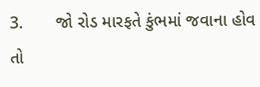3.       જો રોડ મારફતે કુંભમાં જવાના હોવ તો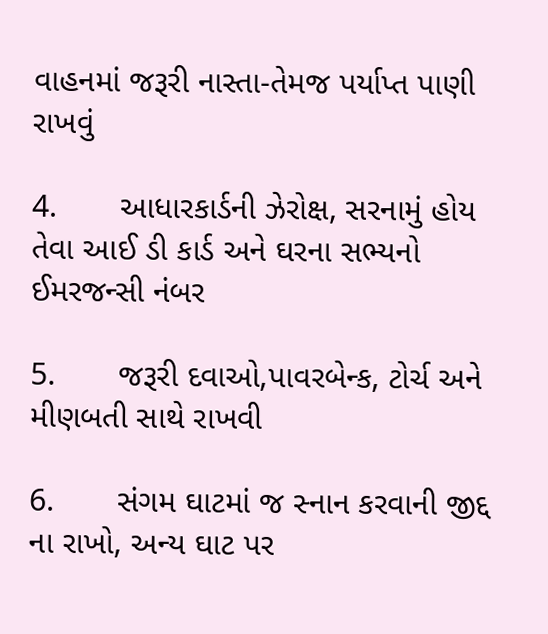વાહનમાં જરૂરી નાસ્તા-તેમજ પર્યાપ્ત પાણી રાખવું

4.       આધારકાર્ડની ઝેરોક્ષ, સરનામું હોય તેવા આઈ ડી કાર્ડ અને ઘરના સભ્યનો ઈમરજન્સી નંબર

5.       જરૂરી દવાઓ,પાવરબેન્ક, ટોર્ચ અને મીણબતી સાથે રાખવી

6.       સંગમ ઘાટમાં જ સ્નાન કરવાની જીદ્દ ના રાખો, અન્ય ઘાટ પર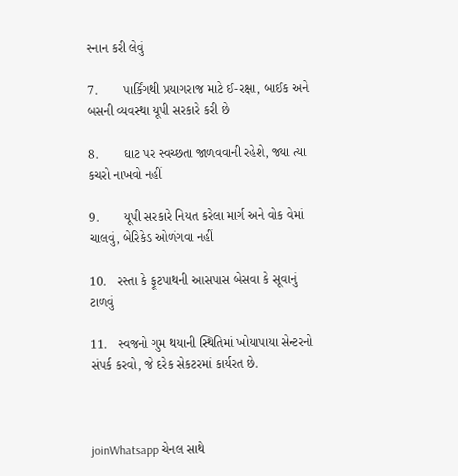સ્નાન કરી લેવું

7.       પાર્કિંગથી પ્રયાગરાજ માટે ઈ-રક્ષા, બાઈક અને બસની વ્યવસ્થા યૂપી સરકારે કરી છે

8.       ઘાટ પર સ્વચ્છતા જાળવવાની રહેશે, જ્યા ત્યા કચરો નાખવો નહીં

9.       યૂપી સરકારે નિયત કરેલા માર્ગ અને વોક વેમાં ચાલવું, બેરિકેડ ઓળંગવા નહીં

10.   રસ્તા કે ફૂટપાથની આસપાસ બેસવા કે સૂવાનું ટાળવું

11.   સ્વજનો ગુમ થયાની સ્થિતિમાં ખોયાપાયા સેન્ટરનો સંપર્ક કરવો, જે દરેક સેકટરમાં કાર્યરત છે.



joinWhatsapp ચેનલ સાથે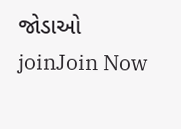જોડાઓ
joinJoin Now